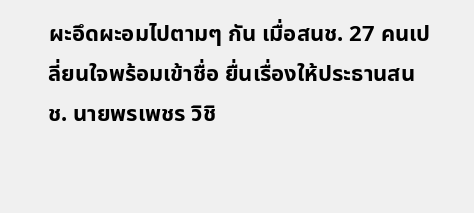ผะอึดผะอมไปตามๆ กัน เมื่อสนช. 27 คนเปลี่ยนใจพร้อมเข้าชื่อ ยื่นเรื่องให้ประธานสนช. นายพรเพชร วิชิ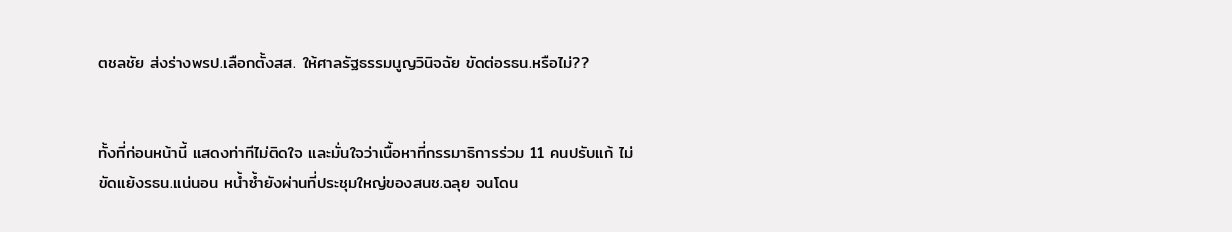ตชลชัย ส่งร่างพรป.เลือกตั้งสส. ให้ศาลรัฐธรรมนูญวินิจฉัย ขัดต่อรธน.หรือไม่??


ทั้งที่ก่อนหน้านี้ แสดงท่าทีไม่ติดใจ และมั่นใจว่าเนื้อหาที่กรรมาธิการร่วม 11 คนปรับแก้ ไม่ขัดแย้งรธน.แน่นอน หน้ำซ้ำยังผ่านที่ประชุมใหญ่ของสนช.ฉลุย จนโดน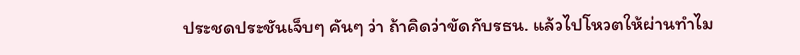ประชดประชันเจ็บๆ คันๆ ว่า ถ้าคิดว่าขัดกับรธน. แล้วไปโหวตให้ผ่านทำไม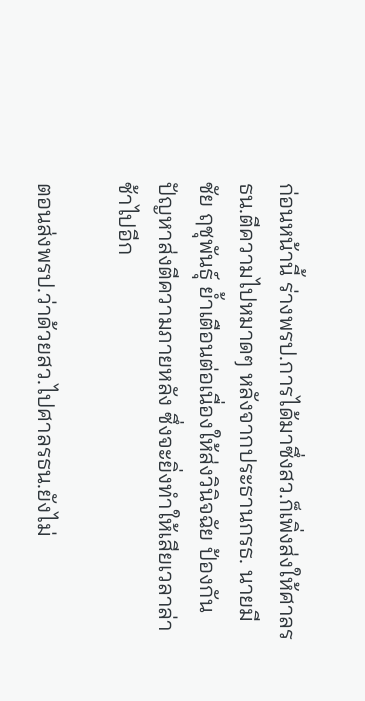ก่อนหน้านี้ ร่างพรป.การได้มาซึ่งสว.ก็เพิ่งส่งให้ศาลรธน.ตีความไปหมาดๆ หลังจากประธานกรธ. นายมีชัย ฤชุพันธุ์ ย้ำเตือนต่อเนื่องให้ส่งวินิจฉัย ป้องกันปัญหาส่งตีความภายหลัง ซึ่งจะยิ่งทำให้เสียเวลาล่าช้าไปอีก

ตอนส่งพรป.ว่าด้วยสว.ไปศาลรธน.ยังไม่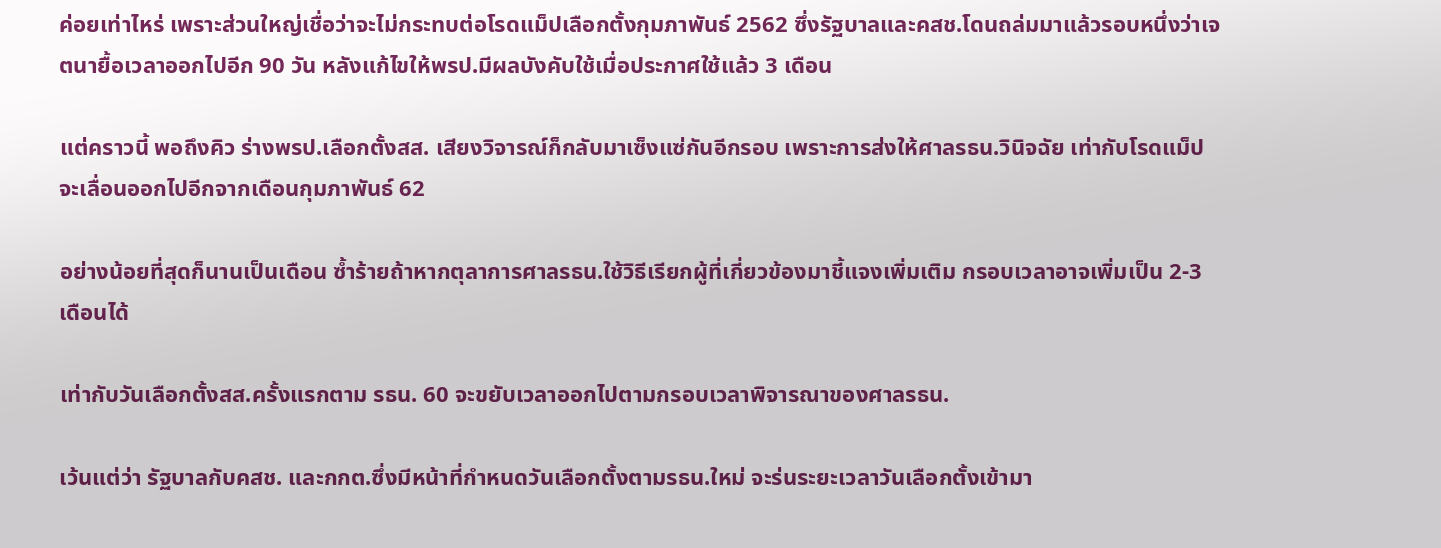ค่อยเท่าไหร่ เพราะส่วนใหญ่เชื่อว่าจะไม่กระทบต่อโรดแม็ปเลือกตั้งกุมภาพันธ์ 2562 ซึ่งรัฐบาลและคสช.โดนถล่มมาแล้วรอบหนึ่งว่าเจตนายื้อเวลาออกไปอีก 90 วัน หลังแก้ไขให้พรป.มีผลบังคับใช้เมื่อประกาศใช้แล้ว 3 เดือน

แต่คราวนี้ พอถึงคิว ร่างพรป.เลือกตั้งสส. เสียงวิจารณ์ก็กลับมาเซ็งแซ่กันอีกรอบ เพราะการส่งให้ศาลรธน.วินิจฉัย เท่ากับโรดแม็ปจะเลื่อนออกไปอีกจากเดือนกุมภาพันธ์ 62

อย่างน้อยที่สุดก็นานเป็นเดือน ซ้ำร้ายถ้าหากตุลาการศาลรธน.ใช้วิธีเรียกผู้ที่เกี่ยวข้องมาชี้แจงเพิ่มเติม กรอบเวลาอาจเพิ่มเป็น 2-3 เดือนได้

เท่ากับวันเลือกตั้งสส.ครั้งแรกตาม รธน. 60 จะขยับเวลาออกไปตามกรอบเวลาพิจารณาของศาลรธน.

เว้นแต่ว่า รัฐบาลกับคสช. และกกต.ซึ่งมีหน้าที่กำหนดวันเลือกตั้งตามรธน.ใหม่ จะร่นระยะเวลาวันเลือกตั้งเข้ามา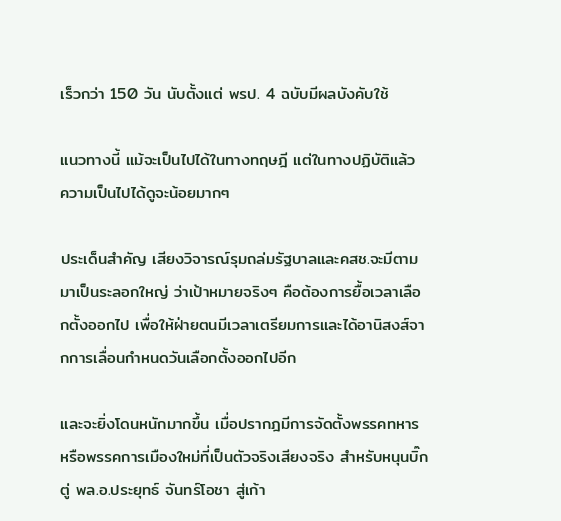เร็วกว่า 150 วัน นับตั้งแต่ พรป. 4 ฉบับมีผลบังคับใช้

แนวทางนี้ แม้จะเป็นไปได้ในทางทฤษฎี แต่ในทางปฏิบัติแล้ว ความเป็นไปได้ดูจะน้อยมากๆ

ประเด็นสำคัญ เสียงวิจารณ์รุมถล่มรัฐบาลและคสช.จะมีตามมาเป็นระลอกใหญ่ ว่าเป้าหมายจริงๆ คือต้องการยื้อเวลาเลือกตั้งออกไป เพื่อให้ฝ่ายตนมีเวลาเตรียมการและได้อานิสงส์จากการเลื่อนกำหนดวันเลือกตั้งออกไปอีก

และจะยิ่งโดนหนักมากขึ้น เมื่อปรากฎมีการจัดตั้งพรรคทหาร หรือพรรคการเมืองใหม่ที่เป็นตัวจริงเสียงจริง สำหรับหนุนบิ๊กตู่ พล.อ.ประยุทธ์ จันทร์โอชา สู่เก้า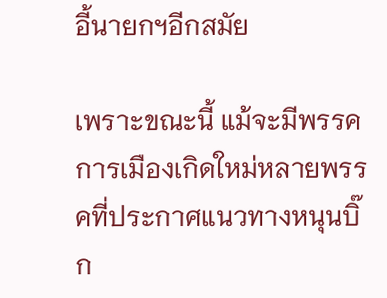อี้นายกฯอีกสมัย

เพราะขณะนี้ แม้จะมีพรรคการเมืองเกิดใหม่หลายพรรคที่ประกาศแนวทางหนุนบิ๊ก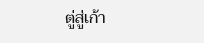ตู่สู่เก้า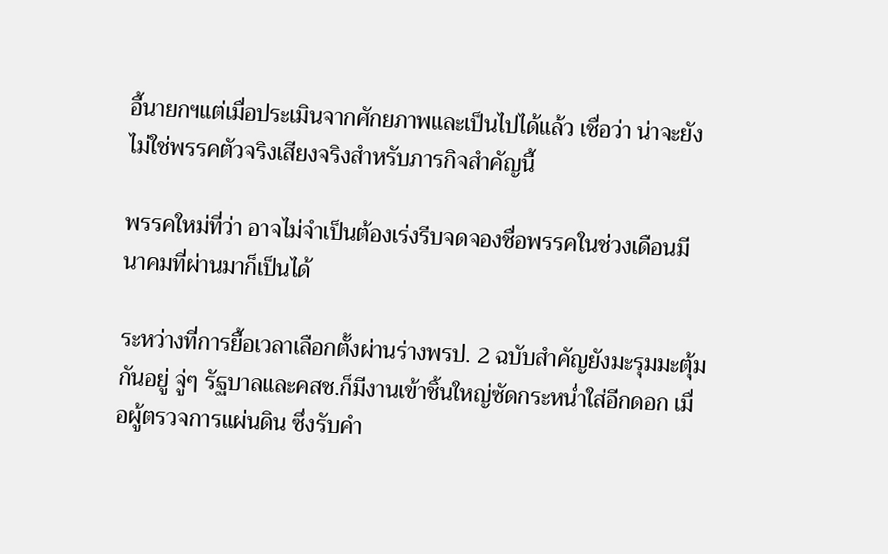อี้นายกฯแต่เมื่อประเมินจากศักยภาพและเป็นไปได้แล้ว เชื่อว่า น่าจะยังไม่ใช่พรรคตัวจริงเสียงจริงสำหรับภารกิจสำคัญนี้

พรรคใหม่ที่ว่า อาจไม่จำเป็นต้องเร่งรีบจดจองชื่อพรรคในช่วงเดือนมีนาคมที่ผ่านมาก็เป็นได้

ระหว่างที่การยื้อเวลาเลือกตั้งผ่านร่างพรป. 2 ฉบับสำคัญยังมะรุมมะตุ้มกันอยู่ จู่ๆ รัฐบาลและคสช.ก็มีงานเข้าชิ้นใหญ่ซัดกระหน่ำใส่อีกดอก เมื่อผู้ตรวจการแผ่นดิน ซึ่งรับคำ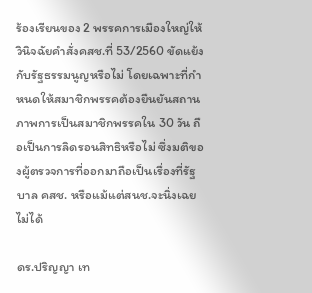ร้องเรียนของ 2 พรรคการเมืองใหญ่ให้วินิจฉัยคำสั่งคสช.ที่ 53/2560 ขัดแย้งกับรัฐธรรมนูญหรือไม่ โดยเฉพาะที่กำหนดให้สมาชิกพรรคต้องยืนยันสถานภาพการเป็นสมาชิกพรรคใน 30 วัน ถือเป็นการลิดรอนสิทธิหรือไม่ ซึ่งมติของผู้ตรวจการที่ออกมาถือเป็นเรื่องที่รัฐบาล คสช. หรือแม้แต่สนช.จะนิ่งเฉยไม่ได้

ดร.ปริญญา เท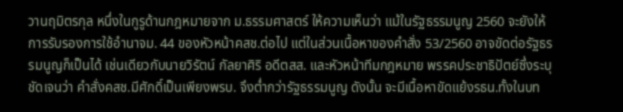วานฤมิตรกุล หนึ่งในกูรูด้านกฎหมายจาก ม.ธรรมศาสตร์ ให้ความเห็นว่า แม้ในรัฐธรรมนูญ 2560 จะยังให้การรับรองการใช้อำนาจม. 44 ของหัวหน้าคสช.ต่อไป แต่ในส่วนเนื้อหาของคำสั่ง 53/2560 อาจขัดต่อรัฐธรรมนูญก็เป็นได้ เช่นเดียวกับนายวิรัตน์ กัลยาศิริ อดีตสส. และหัวหน้าทีมกฎหมาย พรรคประชาธิปัตย์ซึ่งระบุชัดเจนว่า คำสั่งคสช.มีศักดิ์เป็นเพียงพรบ. จึงต่ำกว่ารัฐธรรมนูญ ดังนั้น จะมีเนื้อหาขัดแย้งรธน.ทั้งในบท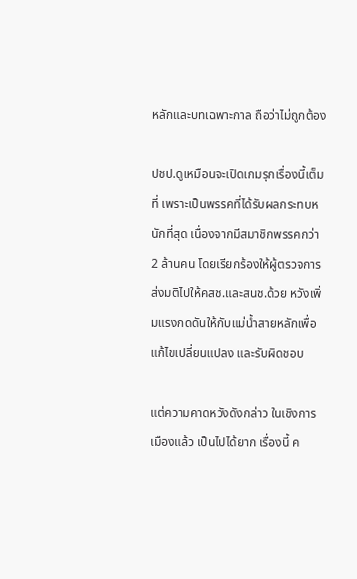หลักและบทเฉพาะกาล ถือว่าไม่ถูกต้อง

ปชป.ดูเหมือนจะเปิดเกมรุกเรื่องนี้เต็มที่ เพราะเป็นพรรคที่ได้รับผลกระทบหนักที่สุด เนื่องจากมีสมาชิกพรรคกว่า 2 ล้านคน โดยเรียกร้องให้ผู้ตรวจการส่งมติไปให้คสช.และสนช.ด้วย หวังเพิ่มแรงกดดันให้กับแม่น้ำสายหลักเพื่อแก้ไขเปลี่ยนแปลง และรับผิดชอบ

แต่ความคาดหวังดังกล่าว ในเชิงการเมืองแล้ว เป็นไปได้ยาก เรื่องนี้ ค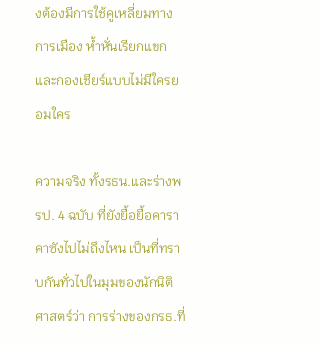งต้องมีการใช้คูเหลี่ยมทางการเมือง ห้ำหั่นเรียกแขกและกองเชียร์แบบไม่มีใครยอมใคร

ความจริง ทั้งรธน.และร่างพรป. 4 ฉบับ ที่ยังยื้อยื้อคาราคาซังไปไม่ถึงไหน เป็นที่ทราบกันทั่วไปในมุมของนักนิติศาสตร์ว่า การร่างของกรธ.ที่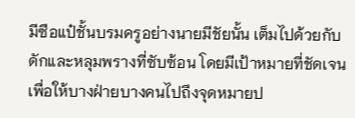มีซือแป๋ชั้นบรมครูอย่างนายมีชัยนั้น เต็มไปด้วยกับดักและหลุมพรางที่ซับซ้อน โดยมีเป้าหมายที่ชัดเจนเพื่อให้บางฝ่ายบางคนไปถึงจุดหมายป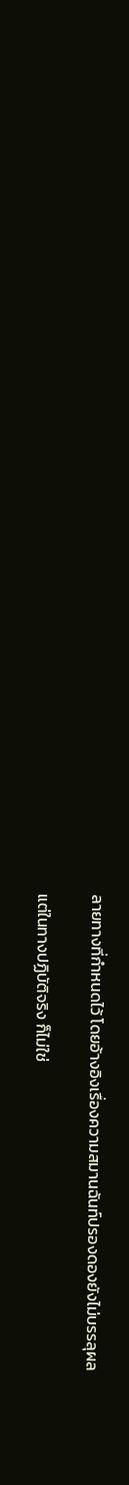ลายทางที่กำหนดไว้ โดยอ้างอิงเรื่องความสมานฉันท์ปรองดองยังไม่บรรลุผล

แต่ในทางปฏิบัติจริง ก็ไม่ใช่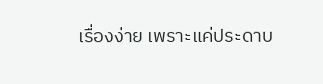เรื่องง่าย เพราะแค่ประดาบ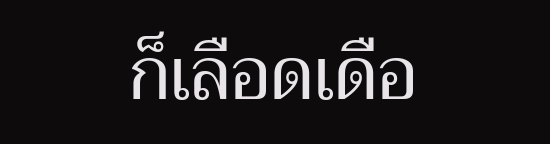ก็เลือดเดือ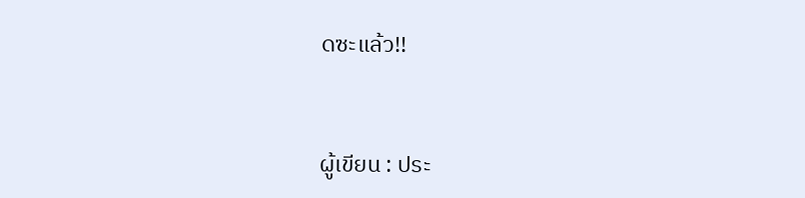ดซะแล้ว!!


ผู้เขียน : ประ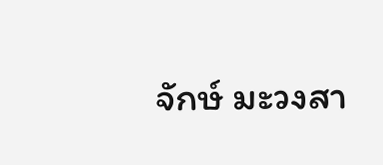จักษ์ มะวงสา